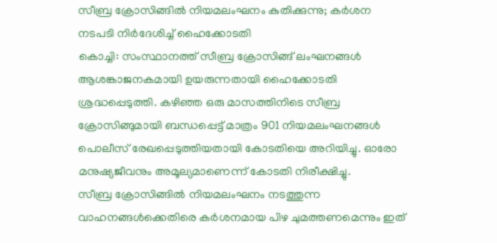സീബ്ര ക്രോസിങ്ങിൽ നിയമലംഘനം കുതിക്കുന്നു; കർശന നടപടി നിർദേശിച്ച് ഹൈക്കോടതി
കൊച്ചി: സംസ്ഥാനത്ത് സീബ്ര ക്രോസിങ്ങ് ലംഘനങ്ങൾ ആശങ്കാജനകമായി ഉയരുന്നതായി ഹൈക്കോടതി ശ്രദ്ധപ്പെടുത്തി. കഴിഞ്ഞ ഒരു മാസത്തിനിടെ സീബ്ര ക്രോസിങ്ങുമായി ബന്ധപ്പെട്ട് മാത്രം 901 നിയമലംഘനങ്ങൾ പൊലീസ് രേഖപ്പെടുത്തിയതായി കോടതിയെ അറിയിച്ചു. ഓരോ മനുഷ്യജീവനും അമൂല്യമാണെന്ന് കോടതി നിരീക്ഷിച്ചു.
സീബ്ര ക്രോസിങ്ങിൽ നിയമലംഘനം നടത്തുന്ന വാഹനങ്ങൾക്കെതിരെ കർശനമായ പിഴ ചുമത്തണമെന്നും ഇത്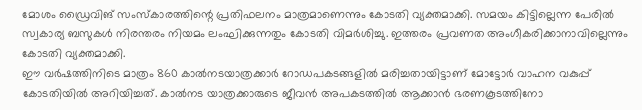മോശം ഡ്രൈവിങ് സംസ്കാരത്തിന്റെ പ്രതിഫലനം മാത്രമാണെന്നും കോടതി വ്യക്തമാക്കി. സമയം കിട്ടില്ലെന്ന പേരിൽ സ്വകാര്യ ബസുകൾ നിരന്തരം നിയമം ലംഘിക്കുന്നതും കോടതി വിമർശിച്ചു. ഇത്തരം പ്രവണത അംഗീകരിക്കാനാവില്ലെന്നും കോടതി വ്യക്തമാക്കി.
ഈ വർഷത്തിനിടെ മാത്രം 860 കാൽനടയാത്രക്കാർ റോഡപകടങ്ങളിൽ മരിച്ചതായിട്ടാണ് മോട്ടോർ വാഹന വകുപ്പ് കോടതിയിൽ അറിയിച്ചത്. കാൽനട യാത്രക്കാരുടെ ജീവൻ അപകടത്തിൽ ആക്കാൻ ഭരണകൂടത്തിനോ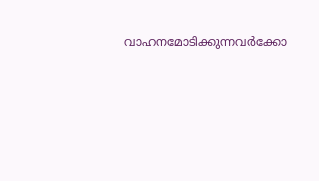വാഹനമോടിക്കുന്നവർക്കോ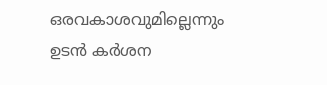ഒരവകാശവുമില്ലെന്നും ഉടൻ കർശന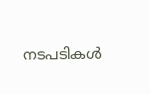നടപടികൾ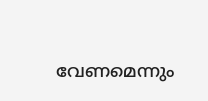വേണമെന്നും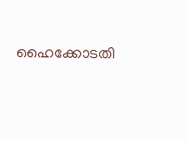ഹൈക്കോടതി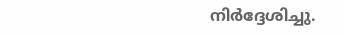നിർദ്ദേശിച്ചു.